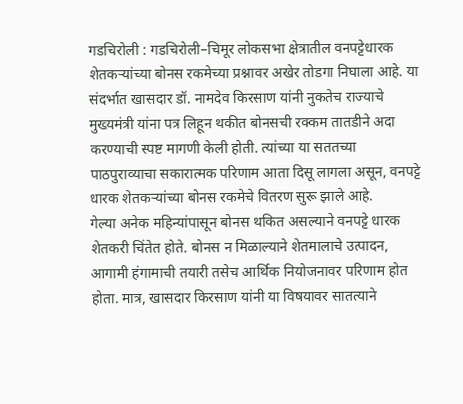गडचिरोली : गडचिरोली–चिमूर लोकसभा क्षेत्रातील वनपट्टेधारक शेतकऱ्यांच्या बोनस रकमेच्या प्रश्नावर अखेर तोडगा निघाला आहे. या संदर्भात खासदार डॉ. नामदेव किरसाण यांनी नुकतेच राज्याचे मुख्यमंत्री यांना पत्र लिहून थकीत बोनसची रक्कम तातडीने अदा करण्याची स्पष्ट मागणी केली होती. त्यांच्या या सततच्या पाठपुराव्याचा सकारात्मक परिणाम आता दिसू लागला असून, वनपट्टे धारक शेतकऱ्यांच्या बोनस रकमेचे वितरण सुरू झाले आहे.
गेल्या अनेक महिन्यांपासून बोनस थकित असल्याने वनपट्टे धारक शेतकरी चिंतेत होते. बोनस न मिळाल्याने शेतमालाचे उत्पादन, आगामी हंगामाची तयारी तसेच आर्थिक नियोजनावर परिणाम होत होता. मात्र, खासदार किरसाण यांनी या विषयावर सातत्याने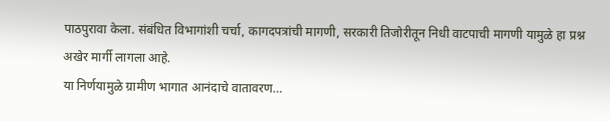पाठपुरावा केला. संबंधित विभागांशी चर्चा, कागदपत्रांची मागणी, सरकारी तिजोरीतून निधी वाटपाची मागणी यामुळे हा प्रश्न अखेर मार्गी लागला आहे.
या निर्णयामुळे ग्रामीण भागात आनंदाचे वातावरण…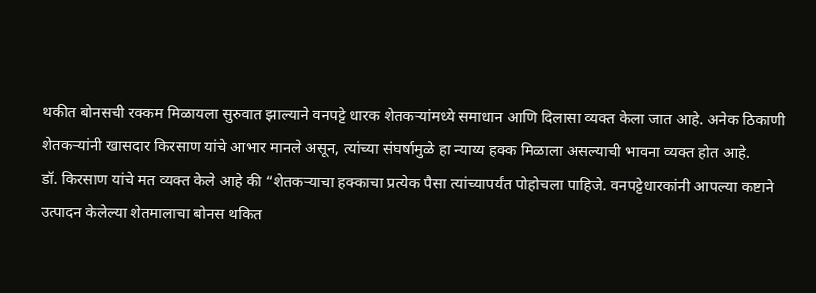थकीत बोनसची रक्कम मिळायला सुरुवात झाल्याने वनपट्टे धारक शेतकऱ्यांमध्ये समाधान आणि दिलासा व्यक्त केला जात आहे. अनेक ठिकाणी शेतकऱ्यांनी खासदार किरसाण यांचे आभार मानले असून, त्यांच्या संघर्षामुळे हा न्याय्य हक्क मिळाला असल्याची भावना व्यक्त होत आहे.
डॉ. किरसाण यांचे मत व्यक्त केले आहे की “शेतकऱ्याचा हक्काचा प्रत्येक पैसा त्यांच्यापर्यंत पोहोचला पाहिजे. वनपट्टेधारकांनी आपल्या कष्टाने उत्पादन केलेल्या शेतमालाचा बोनस थकित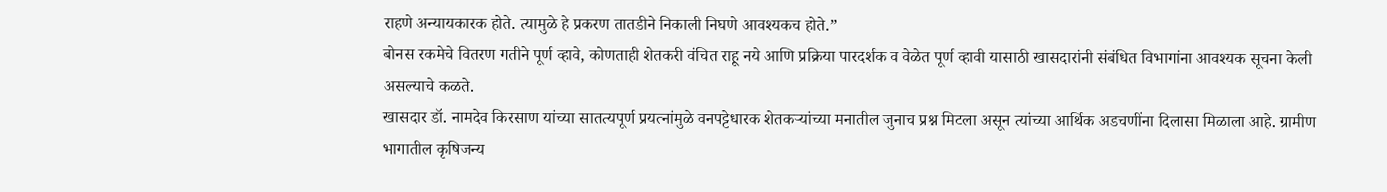राहणे अन्यायकारक होते. त्यामुळे हे प्रकरण तातडीने निकाली निघणे आवश्यकच होते.”
बोनस रकमेचे वितरण गतीने पूर्ण व्हावे, कोणताही शेतकरी वंचित राहू नये आणि प्रक्रिया पारदर्शक व वेळेत पूर्ण व्हावी यासाठी खासदारांनी संबंधित विभागांना आवश्यक सूचना केली असल्याचे कळते.
खासदार डॉ. नामदेव किरसाण यांच्या सातत्यपूर्ण प्रयत्नांमुळे वनपट्टेधारक शेतकऱ्यांच्या मनातील जुनाच प्रश्न मिटला असून त्यांच्या आर्थिक अडचणींना दिलासा मिळाला आहे. ग्रामीण भागातील कृषिजन्य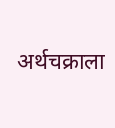अर्थचक्राला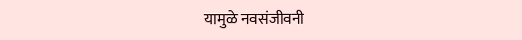यामुळे नवसंजीवनी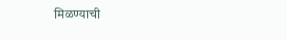मिळण्याची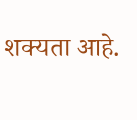शक्यता आहे.